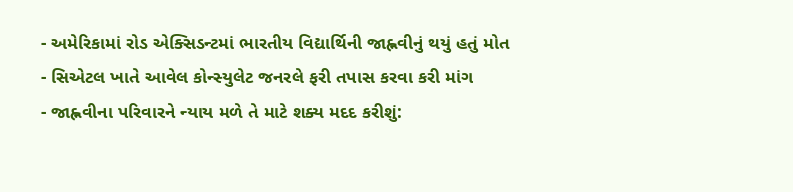- અમેરિકામાં રોડ એક્સિડન્ટમાં ભારતીય વિદ્યાર્થિની જાહ્નવીનું થયું હતું મોત
- સિએટલ ખાતે આવેલ કોન્સ્યુલેટ જનરલે ફરી તપાસ કરવા કરી માંગ
- જાહ્નવીના પરિવારને ન્યાય મળે તે માટે શક્ય મદદ કરીશું: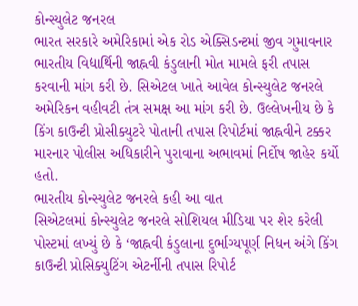કોન્સ્યુલેટ જનરલ
ભારત સરકારે અમેરિકામાં એક રોડ એક્સિડન્ટમાં જીવ ગુમાવનાર ભારતીય વિદ્યાર્થિની જાહ્નવી કંડુલાની મોત મામલે ફરી તપાસ કરવાની માંગ કરી છે. સિએટલ ખાતે આવેલ કોન્સ્યુલેટ જનરલે અમેરિકન વહીવટી તંત્ર સમક્ષ આ માંગ કરી છે. ઉલ્લેખનીય છે કે કિંગ કાઉન્ટી પ્રોસીક્યુટરે પોતાની તપાસ રિપોર્ટમાં જાહ્નવીને ટક્કર મારનાર પોલીસ અધિકારીને પુરાવાના અભાવમાં નિર્દોષ જાહેર કર્યો હતો.
ભારતીય કોન્સ્યુલેટ જનરલે કહી આ વાત
સિએટલમાં કોન્સ્યુલેટ જનરલે સોશિયલ મીડિયા પર શેર કરેલી પોસ્ટમાં લખ્યું છે કે ‘જાહ્નવી કંડુલાના દુર્ભાગ્યપૂર્ણ નિધન અંગે કિંગ કાઉન્ટી પ્રોસિક્યુટિંગ એટર્નીની તપાસ રિપોર્ટ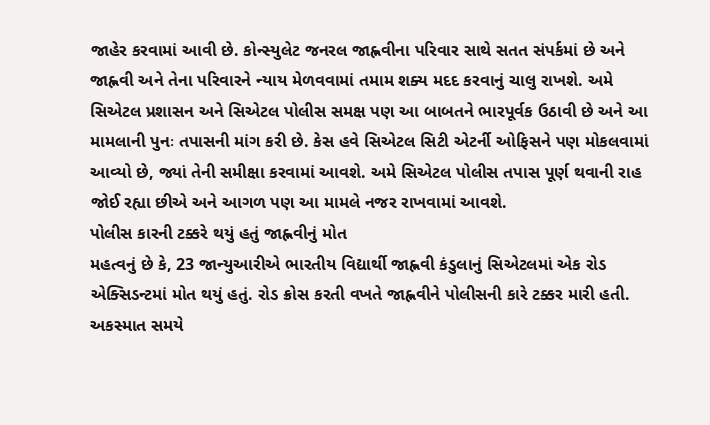જાહેર કરવામાં આવી છે. કોન્સ્યુલેટ જનરલ જાહ્નવીના પરિવાર સાથે સતત સંપર્કમાં છે અને જાહ્નવી અને તેના પરિવારને ન્યાય મેળવવામાં તમામ શક્ય મદદ કરવાનું ચાલુ રાખશે. અમે સિએટલ પ્રશાસન અને સિએટલ પોલીસ સમક્ષ પણ આ બાબતને ભારપૂર્વક ઉઠાવી છે અને આ મામલાની પુનઃ તપાસની માંગ કરી છે. કેસ હવે સિએટલ સિટી એટર્ની ઓફિસને પણ મોકલવામાં આવ્યો છે, જ્યાં તેની સમીક્ષા કરવામાં આવશે. અમે સિએટલ પોલીસ તપાસ પૂર્ણ થવાની રાહ જોઈ રહ્યા છીએ અને આગળ પણ આ મામલે નજર રાખવામાં આવશે.
પોલીસ કારની ટક્કરે થયું હતું જાહ્નવીનું મોત
મહત્વનું છે કે, 23 જાન્યુઆરીએ ભારતીય વિદ્યાર્થી જાહ્નવી કંડુલાનું સિએટલમાં એક રોડ એક્સિડન્ટમાં મોત થયું હતું. રોડ ક્રોસ કરતી વખતે જાહ્નવીને પોલીસની કારે ટક્કર મારી હતી. અકસ્માત સમયે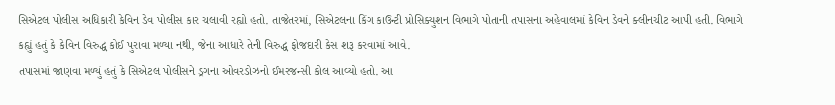સિએટલ પોલીસ અધિકારી કેવિન ડેવ પોલીસ કાર ચલાવી રહ્યો હતો. તાજેતરમાં, સિએટલના કિંગ કાઉન્ટી પ્રોસિક્યુશન વિભાગે પોતાની તપાસના અહેવાલમાં કેવિન ડેવને ક્લીનચીટ આપી હતી. વિભાગે કહ્યું હતું કે કેવિન વિરુદ્ધ કોઈ પુરાવા મળ્યા નથી, જેના આધારે તેની વિરુદ્ધ ફોજદારી કેસ શરૂ કરવામાં આવે.
તપાસમાં જાણવા મળ્યું હતું કે સિએટલ પોલીસને ડ્રગના ઓવરડોઝનો ઈમરજન્સી કોલ આવ્યો હતો. આ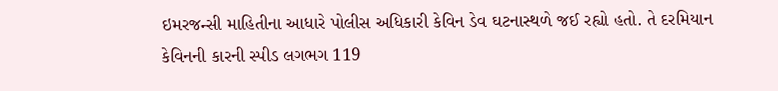ઇમરજન્સી માહિતીના આધારે પોલીસ અધિકારી કેવિન ડેવ ઘટનાસ્થળે જઈ રહ્યો હતો. તે દરમિયાન કેવિનની કારની સ્પીડ લગભગ 119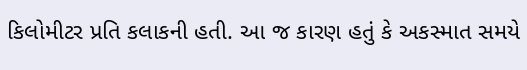કિલોમીટર પ્રતિ કલાકની હતી. આ જ કારણ હતું કે અકસ્માત સમયે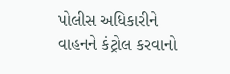પોલીસ અધિકારીને વાહનને કંટ્રોલ કરવાનો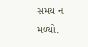સમય ન મળ્યો.